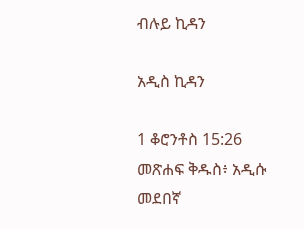ብሉይ ኪዳን

አዲስ ኪዳን

1 ቆሮንቶስ 15:26 መጽሐፍ ቅዱስ፥ አዲሱ መደበኛ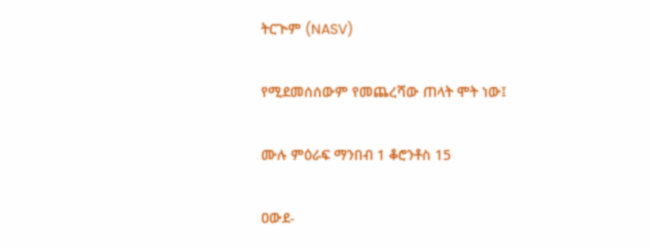ትርጒም (NASV)

የሚደመሰሰውም የመጨረሻው ጠላት ሞት ነው፤

ሙሉ ምዕራፍ ማንበብ 1 ቆሮንቶስ 15

ዐውደ-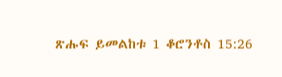ጽሑፍ ይመልከቱ 1 ቆሮንቶስ 15:26